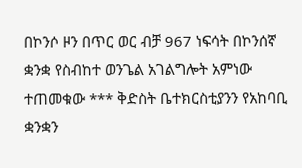በኮንሶ ዞን በጥር ወር ብቻ 967 ነፍሳት በኮንሰኛ ቋንቋ የስብከተ ወንጌል አገልግሎት አምነው ተጠመቁው *** ቅድስት ቤተክርስቲያንን የአከባቢ ቋንቋን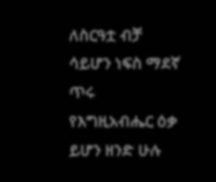ለስርዓቷ ብቻ ሳይሆን ነፍስ ማደኛ ጥሩ የእግዚአብሔር ዕቃ ይሆን ዘንድ ሁሉ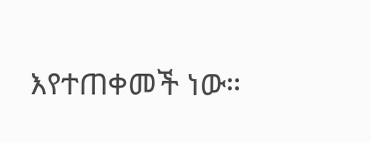እየተጠቀመች ነው።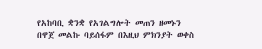የአከባቢ ቋንቋ የአገልግሎት መጠን ዘመኑን በዋጀ መልኩ ባይሰፋም በእዚህ ምክንያት ወቀስ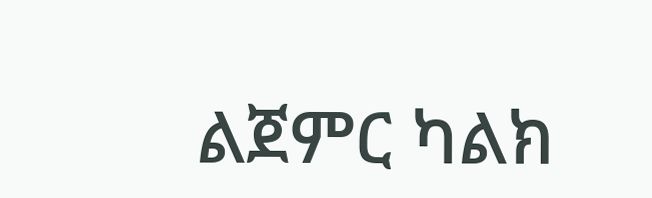ልጀምር ካልክ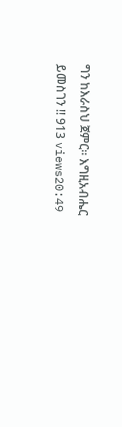ግን ከእራስህ ጀምር። እግዚአብሔር ይመስገን !! 913 views20:49